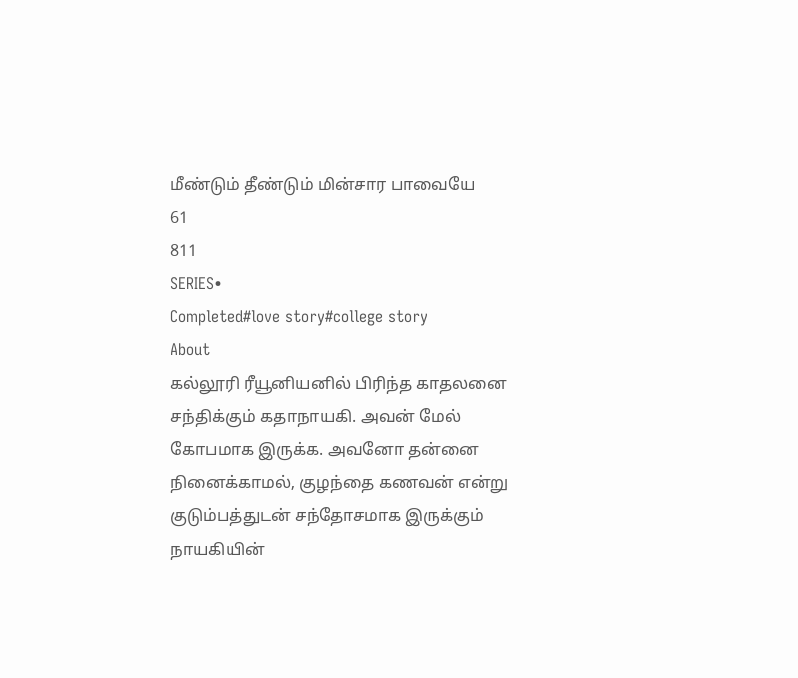மீண்டும் தீண்டும் மின்சார பாவையே
61
811
SERIES•
Completed#love story#college story
About
கல்லூரி ரீயூனியனில் பிரிந்த காதலனை சந்திக்கும் கதாநாயகி. அவன் மேல் கோபமாக இருக்க. அவனோ தன்னை நினைக்காமல், குழந்தை கணவன் என்று குடும்பத்துடன் சந்தோசமாக இருக்கும் நாயகியின்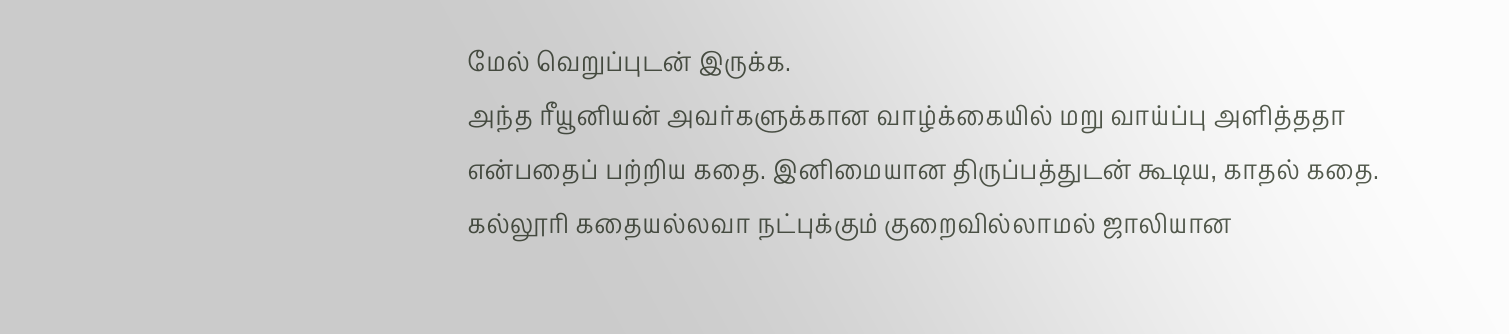மேல் வெறுப்புடன் இருக்க.
அந்த ரீயூனியன் அவர்களுக்கான வாழ்க்கையில் மறு வாய்ப்பு அளித்ததா என்பதைப் பற்றிய கதை. இனிமையான திருப்பத்துடன் கூடிய, காதல் கதை.
கல்லூரி கதையல்லவா நட்புக்கும் குறைவில்லாமல் ஜாலியான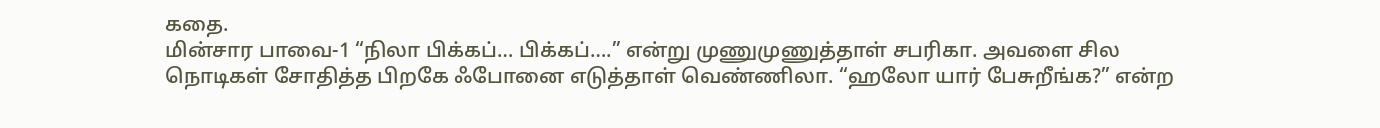கதை.
மின்சார பாவை-1 “நிலா பிக்கப்… பிக்கப்….” என்று முணுமுணுத்தாள் சபரிகா. அவளை சில நொடிகள் சோதித்த பிறகே ஃபோனை எடுத்தாள் வெண்ணிலா. “ஹலோ யார் பேசுறீங்க?” என்ற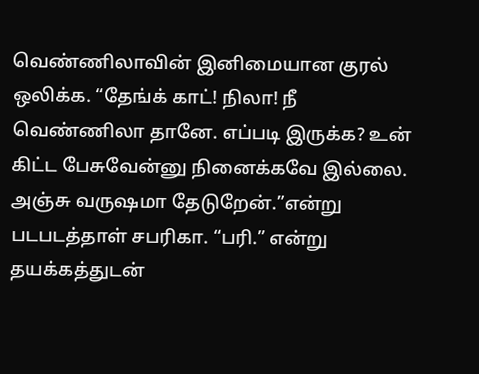வெண்ணிலாவின் இனிமையான குரல் ஒலிக்க. “தேங்க் காட்! நிலா! நீ வெண்ணிலா தானே. எப்படி இருக்க? உன் கிட்ட பேசுவேன்னு நினைக்கவே இல்லை. அஞ்சு வருஷமா தேடுறேன்.”என்று படபடத்தாள் சபரிகா. “பரி.” என்று தயக்கத்துடன்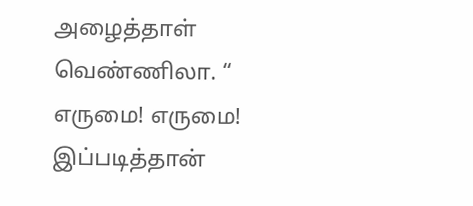அழைத்தாள் வெண்ணிலா. “ எருமை! எருமை! இப்படித்தான்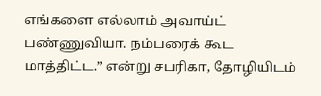எங்களை எல்லாம் அவாய்ட் பண்ணுவியா. நம்பரைக் கூட மாத்திட்ட.” என்று சபரிகா, தோழியிடம்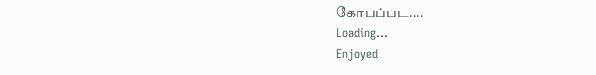கோபப்பட....
Loading...
Enjoyed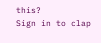this?
Sign in to clap